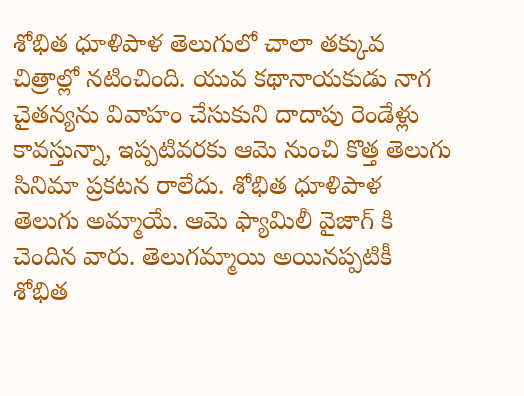శోభిత ధూళిపాళ తెలుగులో చాలా తక్కువ చిత్రాల్లో నటించింది. యువ కథానాయకుడు నాగ చైతన్యను వివాహం చేసుకుని దాదాపు రెండేళ్లు కావస్తున్నా, ఇప్పటివరకు ఆమె నుంచి కొత్త తెలుగు సినిమా ప్రకటన రాలేదు. శోభిత ధూళిపాళ తెలుగు అమ్మాయే. ఆమె ఫ్యామిలీ వైజాగ్ కి చెందిన వారు. తెలుగమ్మాయి అయినప్పటికీ శోభిత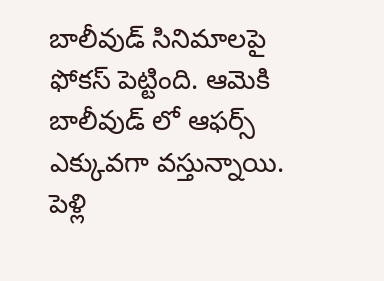బాలీవుడ్ సినిమాలపై ఫోకస్ పెట్టింది. ఆమెకి బాలీవుడ్ లో ఆఫర్స్ ఎక్కువగా వస్తున్నాయి. పెళ్లి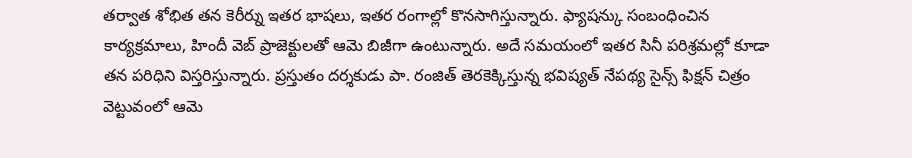తర్వాత శోభిత తన కెరీర్ను ఇతర భాషలు, ఇతర రంగాల్లో కొనసాగిస్తున్నారు. ఫ్యాషన్కు సంబంధించిన కార్యక్రమాలు, హిందీ వెబ్ ప్రాజెక్టులతో ఆమె బిజీగా ఉంటున్నారు. అదే సమయంలో ఇతర సినీ పరిశ్రమల్లో కూడా తన పరిధిని విస్తరిస్తున్నారు. ప్రస్తుతం దర్శకుడు పా. రంజిత్ తెరకెక్కిస్తున్న భవిష్యత్ నేపథ్య సైన్స్ ఫిక్షన్ చిత్రం వెట్టువంలో ఆమె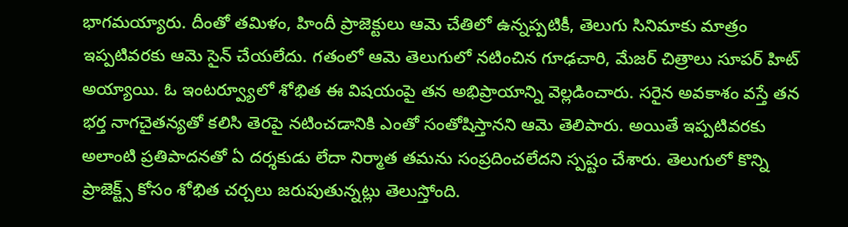భాగమయ్యారు. దీంతో తమిళం, హిందీ ప్రాజెక్టులు ఆమె చేతిలో ఉన్నప్పటికీ, తెలుగు సినిమాకు మాత్రం ఇప్పటివరకు ఆమె సైన్ చేయలేదు. గతంలో ఆమె తెలుగులో నటించిన గూఢచారి, మేజర్ చిత్రాలు సూపర్ హిట్ అయ్యాయి. ఓ ఇంటర్వ్యూలో శోభిత ఈ విషయంపై తన అభిప్రాయాన్ని వెల్లడించారు. సరైన అవకాశం వస్తే తన భర్త నాగచైతన్యతో కలిసి తెరపై నటించడానికి ఎంతో సంతోషిస్తానని ఆమె తెలిపారు. అయితే ఇప్పటివరకు అలాంటి ప్రతిపాదనతో ఏ దర్శకుడు లేదా నిర్మాత తమను సంప్రదించలేదని స్పష్టం చేశారు. తెలుగులో కొన్ని ప్రాజెక్ట్స్ కోసం శోభిత చర్చలు జరుపుతున్నట్లు తెలుస్తోంది.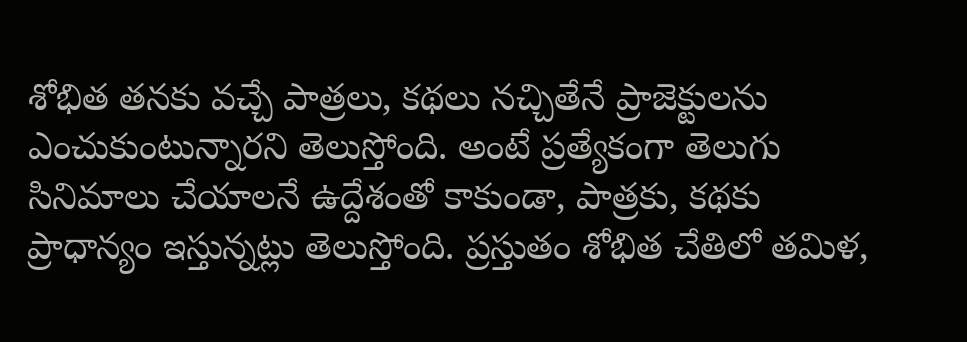శోభిత తనకు వచ్చే పాత్రలు, కథలు నచ్చితేనే ప్రాజెక్టులను ఎంచుకుంటున్నారని తెలుస్తోంది. అంటే ప్రత్యేకంగా తెలుగు సినిమాలు చేయాలనే ఉద్దేశంతో కాకుండా, పాత్రకు, కథకు ప్రాధాన్యం ఇస్తున్నట్లు తెలుస్తోంది. ప్రస్తుతం శోభిత చేతిలో తమిళ,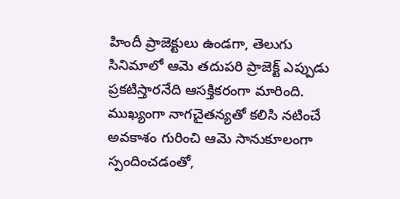హిందీ ప్రాజెక్టులు ఉండగా, తెలుగు సినిమాలో ఆమె తదుపరి ప్రాజెక్ట్ ఎప్పుడు ప్రకటిస్తారనేది ఆసక్తికరంగా మారింది. ముఖ్యంగా నాగచైతన్యతో కలిసి నటించే అవకాశం గురించి ఆమె సానుకూలంగా స్పందించడంతో,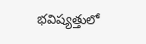భవిష్యత్తులో